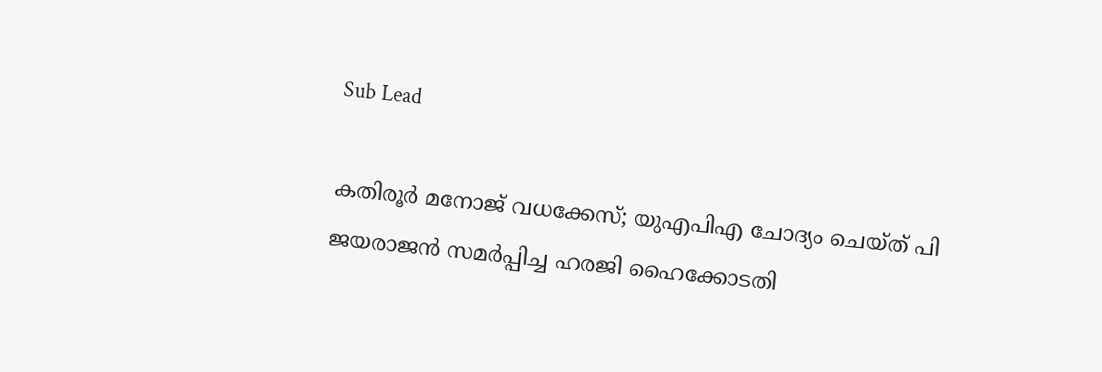Sub Lead

കതിരൂര്‍ മനോജ് വധക്കേസ്; യുഎപിഎ ചോദ്യം ചെയ്ത് പി ജയരാജന്‍ സമര്‍പ്പിച്ച ഹരജി ഹൈക്കോടതി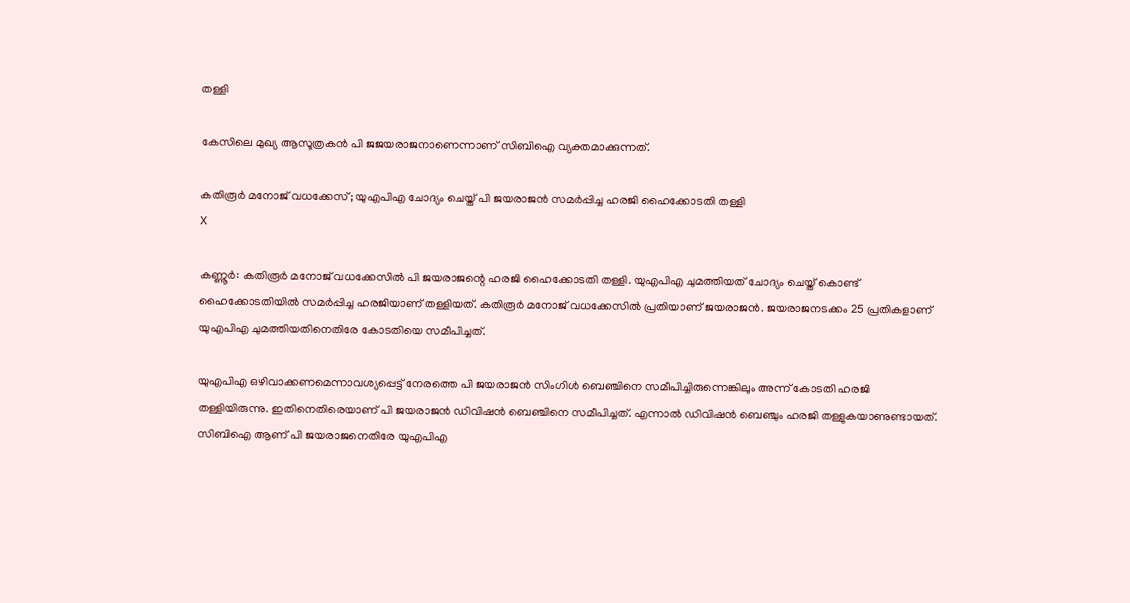തള്ളി

കേസിലെ മുഖ്യ ആസൂത്രകന്‍ പി ജജയരാജനാണെന്നാണ് സിബിഐ വ്യക്തമാക്കുന്നത്.

കതിരൂര്‍ മനോജ് വധക്കേസ്; യുഎപിഎ ചോദ്യം ചെയ്ത് പി ജയരാജന്‍ സമര്‍പ്പിച്ച ഹരജി ഹൈക്കോടതി തള്ളി
X

കണ്ണൂര്‍: കതിരൂര്‍ മനോജ് വധക്കേസില്‍ പി ജയരാജന്റെ ഹരജി ഹൈക്കോടതി തള്ളി. യുഎപിഎ ചുമത്തിയത് ചോദ്യം ചെയ്ത് കൊണ്ട് ഹൈക്കോടതിയില്‍ സമര്‍പ്പിച്ച ഹരജിയാണ് തള്ളിയത്. കതിരൂര്‍ മനോജ് വധക്കേസില്‍ പ്രതിയാണ് ജയരാജന്‍. ജയരാജനടക്കം 25 പ്രതികളാണ് യുഎപിഎ ചുമത്തിയതിനെതിരേ കോടതിയെ സമീപിച്ചത്.

യുഎപിഎ ഒഴിവാക്കണമെന്നാവശ്യപ്പെട്ട് നേരത്തെ പി ജയരാജന്‍ സിംഗിള്‍ ബെഞ്ചിനെ സമീപിച്ചിരുന്നെങ്കിലും അന്ന് കോടതി ഹരജി തള്ളിയിരുന്നു. ഇതിനെതിരെയാണ് പി ജയരാജന്‍ ഡിവിഷന്‍ ബെഞ്ചിനെ സമീപിച്ചത്. എന്നാല്‍ ഡിവിഷന്‍ ബെഞ്ചും ഹരജി തള്ളുകയാണുണ്ടായത്. സിബിഐ ആണ് പി ജയരാജനെതിരേ യുഎപിഎ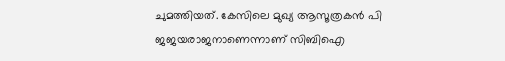ചുമത്തിയത്. കേസിലെ മുഖ്യ ആസൂത്രകന്‍ പി ജജയരാജനാണെന്നാണ് സിബിഐ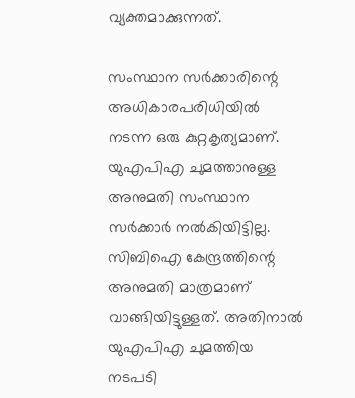വ്യക്തമാക്കുന്നത്.

സംസ്ഥാന സര്‍ക്കാരിന്റെ അധികാരപരിധിയില്‍ നടന്ന ഒരു കുറ്റകൃത്യമാണ്. യുഎപിഎ ചുമത്താനുള്ള അനുമതി സംസ്ഥാന സര്‍ക്കാര്‍ നല്‍കിയിട്ടില്ല. സിബിഐ കേന്ദ്രത്തിന്റെ അനുമതി മാത്രമാണ് വാങ്ങിയിട്ടുള്ളത്. അതിനാല്‍ യുഎപിഎ ചുമത്തിയ നടപടി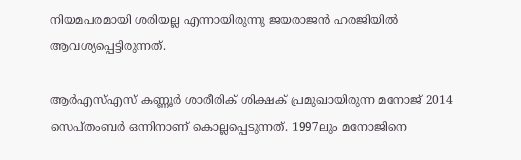നിയമപരമായി ശരിയല്ല എന്നായിരുന്നു ജയരാജന്‍ ഹരജിയില്‍ ആവശ്യപ്പെട്ടിരുന്നത്.

ആര്‍എസ്എസ് കണ്ണൂര്‍ ശാരീരിക് ശിക്ഷക് പ്രമുഖായിരുന്ന മനോജ് 2014 സെപ്തംബര്‍ ഒന്നിനാണ് കൊല്ലപ്പെടുന്നത്. 1997ലും മനോജിനെ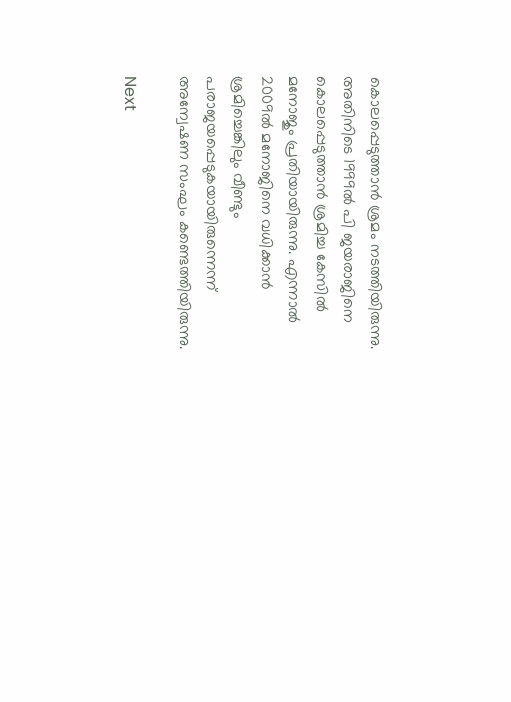കൊലപ്പെടുത്താന്‍ ശ്രമം നടത്തിയിരുന്നു. അതിനിടെ 1999ല്‍ പി ജയരാജിനെ കൊലപ്പെടുത്താന്‍ ശ്രമിച്ച കേസില്‍ മനോജും പ്രതിയായിരുന്നു. എന്നാല്‍ 2009ല്‍ മനോജിനെ വധിക്കാന്‍ ശ്രമിച്ചെങ്കിലും വീണ്ടും പരാജയപ്പെടുകയായിരുന്നെന്ന് അന്വേഷണ സംഘം കണ്ടെത്തിയിരുന്നു.

Next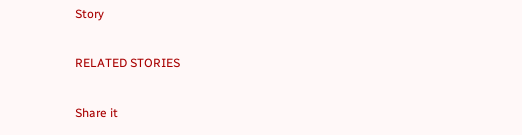Story

RELATED STORIES

Share it